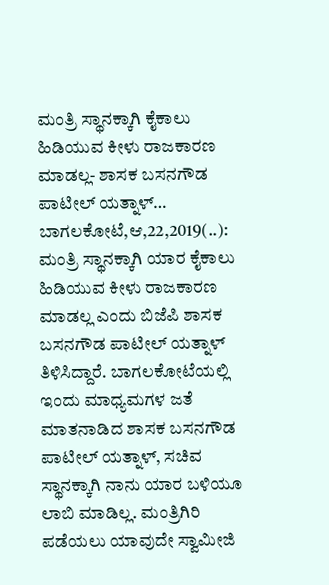ಮಂತ್ರಿ ಸ್ಥಾನಕ್ಕಾಗಿ ಕೈಕಾಲು ಹಿಡಿಯುವ ಕೀಳು ರಾಜಕಾರಣ ಮಾಡಲ್ಲ- ಶಾಸಕ ಬಸನಗೌಡ ಪಾಟೀಲ್ ಯತ್ನಾಳ್… ಬಾಗಲಕೋಟೆ,ಆ,22,2019(..): ಮಂತ್ರಿ ಸ್ಥಾನಕ್ಕಾಗಿ ಯಾರ ಕೈಕಾಲು ಹಿಡಿಯುವ ಕೀಳು ರಾಜಕಾರಣ ಮಾಡಲ್ಲ ಎಂದು ಬಿಜೆಪಿ ಶಾಸಕ ಬಸನಗೌಡ ಪಾಟೀಲ್ ಯತ್ನಾಳ್ ತಿಳಿಸಿದ್ದಾರೆ. ಬಾಗಲಕೋಟೆಯಲ್ಲಿ ಇಂದು ಮಾಧ್ಯಮಗಳ ಜತೆ ಮಾತನಾಡಿದ ಶಾಸಕ ಬಸನಗೌಡ ಪಾಟೀಲ್ ಯತ್ನಾಳ್, ಸಚಿವ ಸ್ಥಾನಕ್ಕಾಗಿ ನಾನು ಯಾರ ಬಳಿಯೂ ಲಾಬಿ ಮಾಡಿಲ್ಲ. ಮಂತ್ರಿಗಿರಿ ಪಡೆಯಲು ಯಾವುದೇ ಸ್ವಾಮೀಜಿ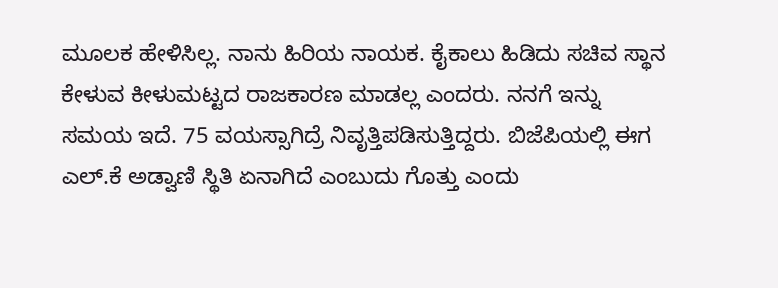ಮೂಲಕ ಹೇಳಿಸಿಲ್ಲ. ನಾನು ಹಿರಿಯ ನಾಯಕ. ಕೈಕಾಲು ಹಿಡಿದು ಸಚಿವ ಸ್ಥಾನ ಕೇಳುವ ಕೀಳುಮಟ್ಟದ ರಾಜಕಾರಣ ಮಾಡಲ್ಲ ಎಂದರು. ನನಗೆ ಇನ್ನು ಸಮಯ ಇದೆ. 75 ವಯಸ್ಸಾಗಿದ್ರೆ ನಿವೃತ್ತಿಪಡಿಸುತ್ತಿದ್ದರು. ಬಿಜೆಪಿಯಲ್ಲಿ ಈಗ ಎಲ್.ಕೆ ಅಡ್ವಾಣಿ ಸ್ಥಿತಿ ಏನಾಗಿದೆ ಎಂಬುದು ಗೊತ್ತು ಎಂದು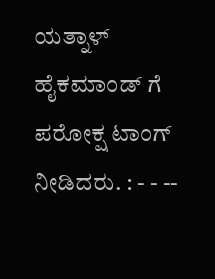ಯತ್ನಾಳ್ ಹೈಕಮಾಂಡ್ ಗೆ ಪರೋಕ್ಷ ಟಾಂಗ್ ನೀಡಿದರು. : - - --